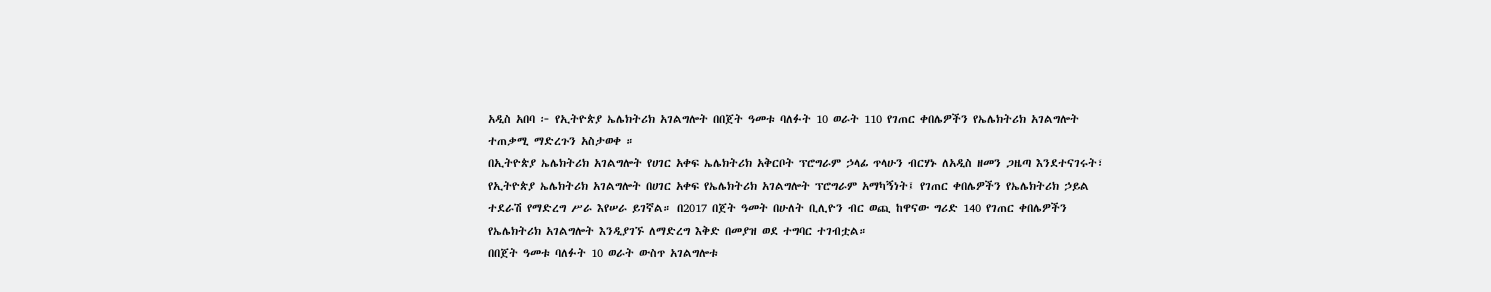አዲስ አበባ ፦ የኢትዮጵያ ኤሌክትሪክ አገልግሎት በበጀት ዓመቱ ባለፉት 10 ወራት 110 የገጠር ቀበሌዎችን የኤሌክትሪክ አገልግሎት ተጠቃሚ ማድረጉን አስታወቀ ።
በኢትዮጵያ ኤሌክትሪክ አገልግሎት የሀገር አቀፍ ኤሌክትሪክ አቅርቦት ፕሮግራም ኃላፊ ጥላሁን ብርሃኑ ለአዲስ ዘመን ጋዜጣ እንደተናገሩት፣ የኢትዮጵያ ኤሌክትሪክ አገልግሎት በሀገር አቀፍ የኤሌክትሪክ አገልግሎት ፕሮግራም አማካኝነት፤ የገጠር ቀበሌዎችን የኤሌክትሪክ ኃይል ተደራሽ የማድረግ ሥራ እየሠራ ይገኛል። በ2017 በጀት ዓመት በሁለት ቢሊዮን ብር ወጪ ከዋናው ግሪድ 140 የገጠር ቀበሌዎችን የኤሌክትሪክ አገልግሎት እንዲያገኙ ለማድረግ እቅድ በመያዝ ወደ ተግባር ተገብቷል።
በበጀት ዓመቱ ባለፉት 10 ወራት ውስጥ አገልግሎቱ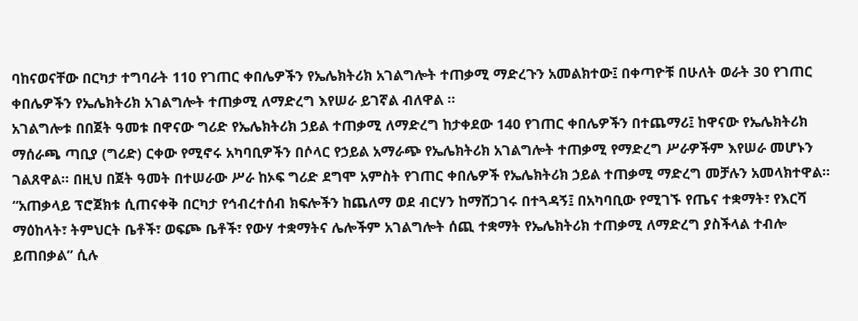ባከናወናቸው በርካታ ተግባራት 110 የገጠር ቀበሌዎችን የኤሌክትሪክ አገልግሎት ተጠቃሚ ማድረጉን አመልክተው፤ በቀጣዮቹ በሁለት ወራት 30 የገጠር ቀበሌዎችን የኤሌክትሪክ አገልግሎት ተጠቃሚ ለማድረግ እየሠራ ይገኛል ብለዋል ።
አገልግሎቱ በበጀት ዓመቱ በዋናው ግሪድ የኤሌክትሪክ ኃይል ተጠቃሚ ለማድረግ ከታቀደው 140 የገጠር ቀበሌዎችን በተጨማሪ፤ ከዋናው የኤሌክትሪክ ማሰራጫ ጣቢያ (ግሪድ) ርቀው የሚኖሩ አካባቢዎችን በሶላር የኃይል አማራጭ የኤሌክትሪክ አገልግሎት ተጠቃሚ የማድረግ ሥራዎችም እየሠራ መሆኑን ገልጸዋል። በዚህ በጀት ዓመት በተሠራው ሥራ ከኦፍ ግሪድ ደግሞ አምስት የገጠር ቀበሌዎች የኤሌክትሪክ ኃይል ተጠቃሚ ማድረግ መቻሉን አመላክተዋል።
“አጠቃላይ ፕሮጀክቱ ሲጠናቀቅ በርካታ የኅብረተሰብ ክፍሎችን ከጨለማ ወደ ብርሃን ከማሸጋገሩ በተጓዳኝ፤ በአካባቢው የሚገኙ የጤና ተቋማት፣ የእርሻ ማዕከላት፣ ትምህርት ቤቶች፣ ወፍጮ ቤቶች፣ የውሃ ተቋማትና ሌሎችም አገልግሎት ሰጪ ተቋማት የኤሌክትሪክ ተጠቃሚ ለማድረግ ያስችላል ተብሎ ይጠበቃል” ሲሉ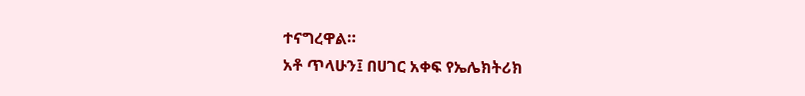ተናግረዋል።
አቶ ጥላሁን፤ በሀገር አቀፍ የኤሌክትሪክ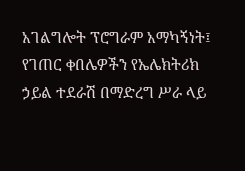አገልግሎት ፕሮግራም አማካኝነት፤ የገጠር ቀበሌዎችን የኤሌክትሪክ ኃይል ተደራሽ በማድረግ ሥራ ላይ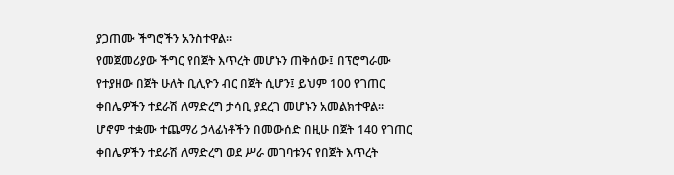ያጋጠሙ ችግሮችን አንስተዋል።
የመጀመሪያው ችግር የበጀት እጥረት መሆኑን ጠቅሰው፤ በፕሮግራሙ የተያዘው በጀት ሁለት ቢሊዮን ብር በጀት ሲሆን፤ ይህም 100 የገጠር ቀበሌዎችን ተደራሽ ለማድረግ ታሳቢ ያደረገ መሆኑን አመልክተዋል።
ሆኖም ተቋሙ ተጨማሪ ኃላፊነቶችን በመውሰድ በዚሁ በጀት 140 የገጠር ቀበሌዎችን ተደራሽ ለማድረግ ወደ ሥራ መገባቱንና የበጀት እጥረት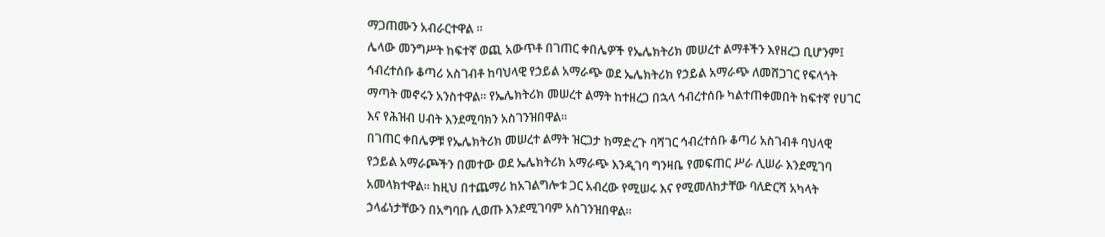ማጋጠሙን አብራርተዋል ።
ሌላው መንግሥት ከፍተኛ ወጪ አውጥቶ በገጠር ቀበሌዎች የኤሌክትሪክ መሠረተ ልማቶችን እየዘረጋ ቢሆንም፤ ኅብረተሰቡ ቆጣሪ አስገብቶ ከባህላዊ የኃይል አማራጭ ወደ ኤሌክትሪክ የኃይል አማራጭ ለመሸጋገር የፍላጎት ማጣት መኖሩን አንስተዋል። የኤሌክትሪክ መሠረተ ልማት ከተዘረጋ በኋላ ኅብረተሰቡ ካልተጠቀመበት ከፍተኛ የሀገር እና የሕዝብ ሀብት እንደሚባክን አስገንዝበዋል።
በገጠር ቀበሌዎቹ የኤሌክትሪክ መሠረተ ልማት ዝርጋታ ከማድረጉ ባሻገር ኅብረተሰቡ ቆጣሪ አስገብቶ ባህላዊ የኃይል አማራጮችን በመተው ወደ ኤሌክትሪክ አማራጭ እንዲገባ ግንዛቤ የመፍጠር ሥራ ሊሠራ እንደሚገባ አመላክተዋል። ከዚህ በተጨማሪ ከአገልግሎቱ ጋር አብረው የሚሠሩ እና የሚመለከታቸው ባለድርሻ አካላት ኃላፊነታቸውን በአግባቡ ሊወጡ እንደሚገባም አስገንዝበዋል።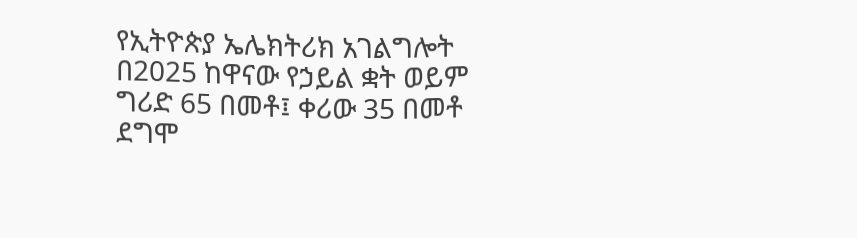የኢትዮጵያ ኤሌክትሪክ አገልግሎት በ2025 ከዋናው የኃይል ቋት ወይም ግሪድ 65 በመቶ፤ ቀሪው 35 በመቶ ደግሞ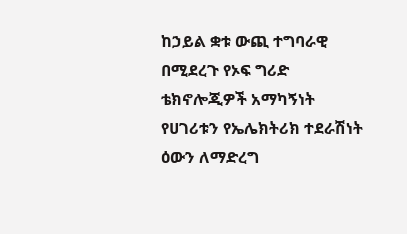ከኃይል ቋቱ ውጪ ተግባራዊ በሚደረጉ የኦፍ ግሪድ ቴክኖሎጂዎች አማካኝነት የሀገሪቱን የኤሌክትሪክ ተደራሽነት ዕውን ለማድረግ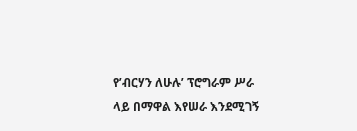የ’ብርሃን ለሁሉ’ ፕሮግራም ሥራ ላይ በማዋል እየሠራ እንደሚገኝ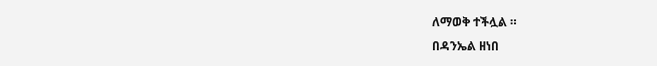ለማወቅ ተችሏል ።
በዳንኤል ዘነበ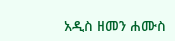አዲስ ዘመን ሐሙስ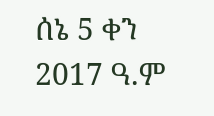ሰኔ 5 ቀን 2017 ዓ.ም